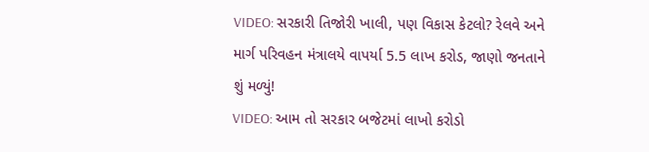VIDEO: સરકારી તિજોરી ખાલી, પણ વિકાસ કેટલો? રેલવે અને માર્ગ પરિવહન મંત્રાલયે વાપર્યા 5.5 લાખ કરોડ, જાણો જનતાને શું મળ્યું!
VIDEO: આમ તો સરકાર બજેટમાં લાખો કરોડો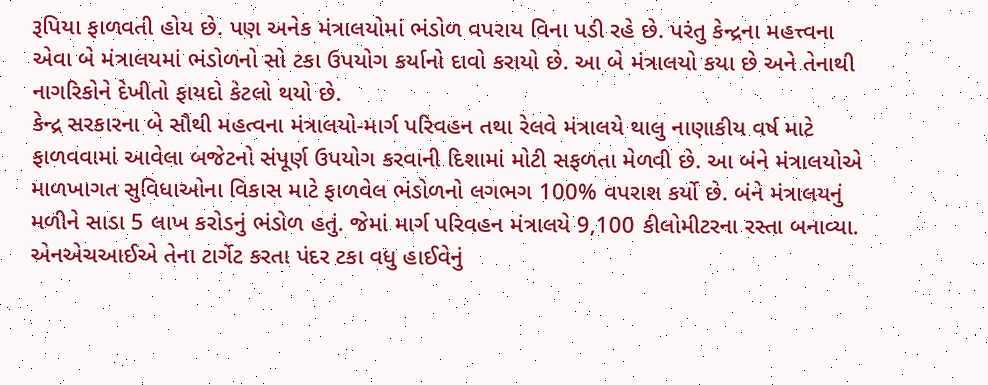રૂપિયા ફાળવતી હોય છે. પણ અનેક મંત્રાલયોમાં ભંડોળ વપરાય વિના પડી રહે છે. પરંતુ કેન્દ્રના મહત્ત્વના એવા બે મંત્રાલયમાં ભંડોળનો સો ટકા ઉપયોગ કર્યાનો દાવો કરાયો છે. આ બે મંત્રાલયો કયા છે અને તેનાથી નાગરિકોને દેખીતો ફાયદો કેટલો થયો છે.
કેન્દ્ર સરકારના બે સૌથી મહત્વના મંત્રાલયો-માર્ગ પરિવહન તથા રેલવે મંત્રાલયે થાલુ નાણાકીય વર્ષ માટે ફાળવવામાં આવેલા બજેટનો સંપૂર્ણ ઉપયોગ કરવાની દિશામાં મોટી સફળતા મેળવી છે. આ બંને મંત્રાલયોએ માળખાગત સુવિધાઓના વિકાસ માટે ફાળવેલ ભંડોળનો લગભગ 100% વપરાશ કર્યો છે. બંને મંત્રાલયનું મળીને સાડા 5 લાખ કરોડનું ભંડોળ હતું. જેમાં માર્ગ પરિવહન મંત્રાલયે 9,100 કીલોમીટરના રસ્તા બનાવ્યા. એનએચઆઈએ તેના ટાર્ગેટ કરતા પંદર ટકા વધુ હાઈવેનું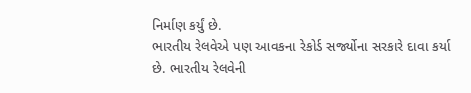નિર્માણ કર્યું છે.
ભારતીય રેલવેએ પણ આવકના રેકોર્ડ સર્જ્યોના સરકારે દાવા કર્યા છે. ભારતીય રેલવેની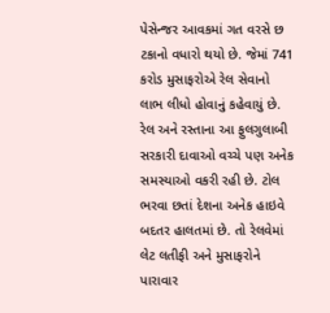પેસેન્જર આવકમાં ગત વરસે છ ટકાનો વધારો થયો છે. જેમાં 741 કરોડ મુસાફરોએ રેલ સેવાનો લાભ લીધો હોવાનું કહેવાયું છે. રેલ અને રસ્તાના આ ફુલગુલાબી સરકારી દાવાઓ વચ્ચે પણ અનેક સમસ્યાઓ વકરી રહી છે. ટોલ ભરવા છતાં દેશના અનેક હાઇવે બદતર હાલતમાં છે. તો રેલવેમાં લેટ લતીફી અને મુસાફરોને પારાવાર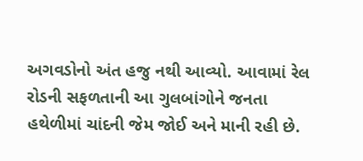અગવડોનો અંત હજુ નથી આવ્યો. આવામાં રેલ રોડની સફળતાની આ ગુલબાંગોને જનતા હથેળીમાં ચાંદની જેમ જોઈ અને માની રહી છે.